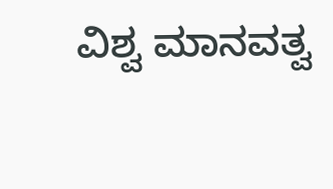ವಿಶ್ವ ಮಾನವತ್ವ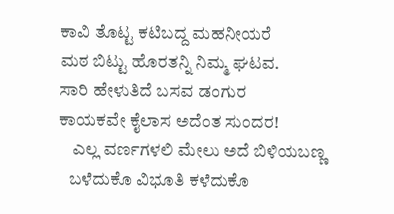ಕಾವಿ ತೊಟ್ಟ ಕಟಿಬದ್ದ ಮಹನೀಯರೆ
ಮಠ ಬಿಟ್ಟು ಹೊರತನ್ನಿ ನಿಮ್ಮ ಘಟವ.
ಸಾರಿ ಹೇಳುತಿದೆ ಬಸವ ಡಂಗುರ
ಕಾಯಕವೇ ಕೈಲಾಸ ಅದೆಂತ ಸುಂದರ!
    ಎಲ್ಲ ವರ್ಣಗಳಲಿ ಮೇಲು ಅದೆ ಬಿಳಿಯಬಣ್ಣ
   ಬಳೆದುಕೊ ವಿಭೂತಿ ಕಳೆದುಕೊ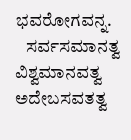ಭವರೋಗವನ್ನ.
   ಸರ್ವಸಮಾನತ್ವ ವಿಶ್ವಮಾನವತ್ವ ಅದೇಬಸವತತ್ವ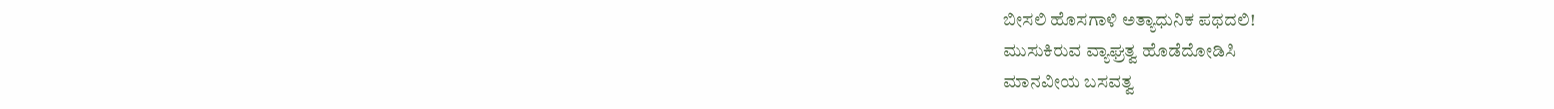ಬೀಸಲಿ ಹೊಸಗಾಳಿ ಅತ್ಯಾಧುನಿಕ ಪಥದಲಿ!
ಮುಸುಕಿರುವ ವ್ಯಾಘ್ರತ್ವ ಹೊಡೆದೋಡಿಸಿ
ಮಾನವೀಯ ಬಸವತ್ವ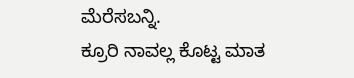ಮೆರೆಸಬನ್ನಿ.
ಕ್ರೂರಿ ನಾವಲ್ಲ ಕೊಟ್ಟ ಮಾತ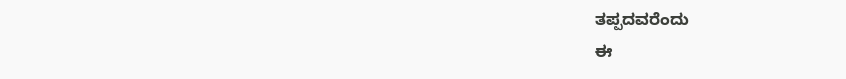ತಪ್ಪದವರೆಂದು
ಈ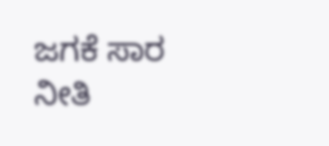ಜಗಕೆ ಸಾರ ನೀತಿ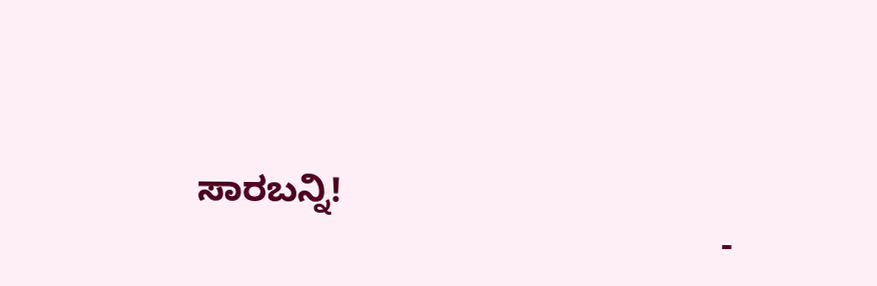ಸಾರಬನ್ನಿ!
                                                    -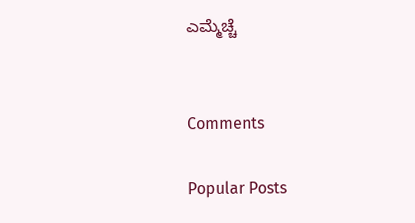ಎಮ್ಮೆಚ್ಚೆ


Comments

Popular Posts